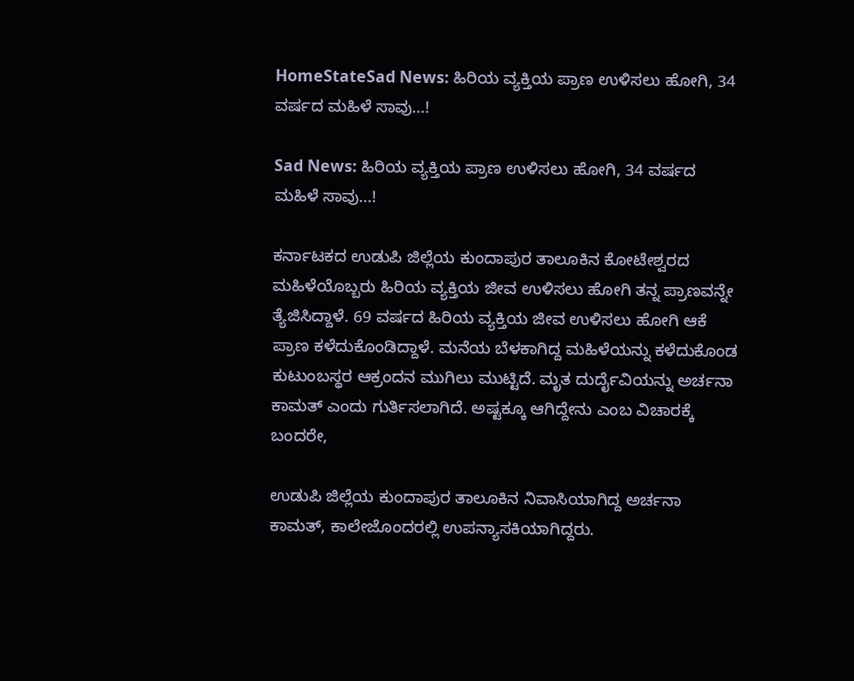HomeStateSad News: ಹಿರಿಯ ವ್ಯಕ್ತಿಯ ಪ್ರಾಣ ಉಳಿಸಲು ಹೋಗಿ, 34 ವರ್ಷದ ಮಹಿಳೆ ಸಾವು…!

Sad News: ಹಿರಿಯ ವ್ಯಕ್ತಿಯ ಪ್ರಾಣ ಉಳಿಸಲು ಹೋಗಿ, 34 ವರ್ಷದ ಮಹಿಳೆ ಸಾವು…!

ಕರ್ನಾಟಕದ ಉಡುಪಿ ಜಿಲ್ಲೆಯ ಕುಂದಾಪುರ ತಾಲೂಕಿನ ಕೋಟೇಶ್ವರದ ಮಹಿಳೆಯೊಬ್ಬರು ಹಿರಿಯ ವ್ಯಕ್ತಿಯ ಜೀವ ಉಳಿಸಲು ಹೋಗಿ ತನ್ನ ಪ್ರಾಣವನ್ನೇ ತ್ಯೆಜಿಸಿದ್ದಾಳೆ. 69 ವರ್ಷದ ಹಿರಿಯ ವ್ಯಕ್ತಿಯ ಜೀವ ಉಳಿಸಲು ಹೋಗಿ ಆಕೆ ಪ್ರಾಣ ಕಳೆದುಕೊಂಡಿದ್ದಾಳೆ. ಮನೆಯ ಬೆಳಕಾಗಿದ್ದ ಮಹಿಳೆಯನ್ನು ಕಳೆದುಕೊಂಡ ಕುಟುಂಬಸ್ಥರ ಆಕ್ರಂದನ ಮುಗಿಲು ಮುಟ್ಟಿದೆ. ಮೃತ ದುರ್ದೈವಿಯನ್ನು ಅರ್ಚನಾ ಕಾಮತ್ ಎಂದು ಗುರ್ತಿಸಲಾಗಿದೆ. ಅಷ್ಟಕ್ಕೂ ಆಗಿದ್ದೇನು ಎಂಬ ವಿಚಾರಕ್ಕೆ ಬಂದರೇ,

ಉಡುಪಿ ಜಿಲ್ಲೆಯ ಕುಂದಾಪುರ ತಾಲೂಕಿನ ನಿವಾಸಿಯಾಗಿದ್ದ ಅರ್ಚನಾ ಕಾಮತ್, ಕಾಲೇಜೊಂದರಲ್ಲಿ ಉಪನ್ಯಾಸಕಿಯಾಗಿದ್ದರು.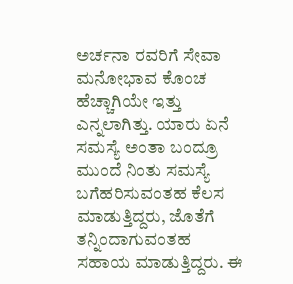ಅರ್ಚನಾ ರವರಿಗೆ ಸೇವಾ ಮನೋಭಾವ ಕೊಂಚ ಹೆಚ್ಚಾಗಿಯೇ ಇತ್ತು ಎನ್ನಲಾಗಿತ್ತು. ಯಾರು ಏನೆ ಸಮಸ್ಯೆ ಅಂತಾ ಬಂದ್ರೂ ಮುಂದೆ ನಿಂತು ಸಮಸ್ಯೆ ಬಗೆಹರಿಸುವಂತಹ ಕೆಲಸ ಮಾಡುತ್ತಿದ್ದರು, ಜೊತೆಗೆ ತನ್ನಿಂದಾಗುವಂತಹ ಸಹಾಯ ಮಾಡುತ್ತಿದ್ದರು. ಈ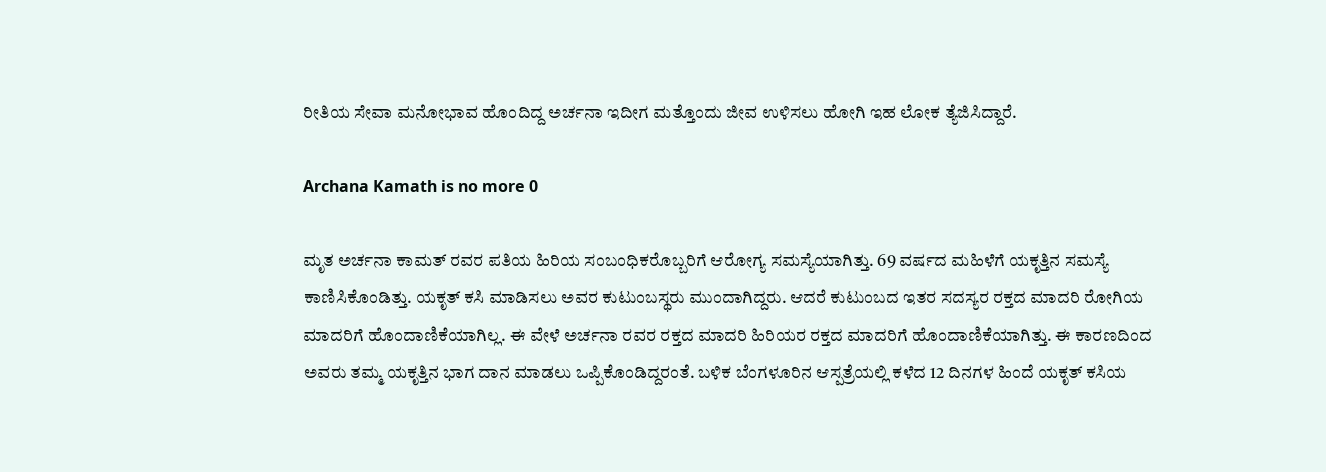ರೀತಿಯ ಸೇವಾ ಮನೋಭಾವ ಹೊಂದಿದ್ದ ಅರ್ಚನಾ ಇದೀಗ ಮತ್ತೊಂದು ಜೀವ ಉಳಿಸಲು ಹೋಗಿ ಇಹ ಲೋಕ ತ್ಯೆಜಿಸಿದ್ದಾರೆ.

Archana Kamath is no more 0

ಮೃತ ಅರ್ಚನಾ ಕಾಮತ್ ರವರ ಪತಿಯ ಹಿರಿಯ ಸಂಬಂಧಿಕರೊಬ್ಬರಿಗೆ ಆರೋಗ್ಯ ಸಮಸ್ಯೆಯಾಗಿತ್ತು. 69 ವರ್ಷದ ಮಹಿಳೆಗೆ ಯಕೃತ್ತಿನ ಸಮಸ್ಯೆ ಕಾಣಿಸಿಕೊಂಡಿತ್ತು. ಯಕೃತ್ ಕಸಿ ಮಾಡಿಸಲು ಅವರ ಕುಟುಂಬಸ್ಥರು ಮುಂದಾಗಿದ್ದರು. ಆದರೆ ಕುಟುಂಬದ ಇತರ ಸದಸ್ಯರ ರಕ್ತದ ಮಾದರಿ ರೋಗಿಯ ಮಾದರಿಗೆ ಹೊಂದಾಣಿಕೆಯಾಗಿಲ್ಲ. ಈ ವೇಳೆ ಅರ್ಚನಾ ರವರ ರಕ್ತದ ಮಾದರಿ ಹಿರಿಯರ ರಕ್ತದ ಮಾದರಿಗೆ ಹೊಂದಾಣಿಕೆಯಾಗಿತ್ತು. ಈ ಕಾರಣದಿಂದ ಅವರು ತಮ್ಮ ಯಕೃತ್ತಿನ ಭಾಗ ದಾನ ಮಾಡಲು ಒಪ್ಪಿಕೊಂಡಿದ್ದರಂತೆ. ಬಳಿಕ ಬೆಂಗಳೂರಿನ ಆಸ್ಪತ್ರೆಯಲ್ಲಿ ಕಳೆದ 12 ದಿನಗಳ ಹಿಂದೆ ಯಕೃತ್ ಕಸಿಯ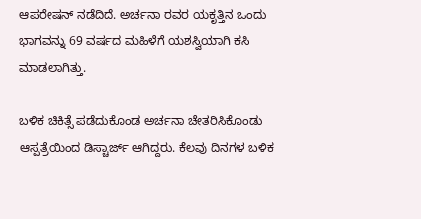ಆಪರೇಷನ್ ನಡೆದಿದೆ. ಅರ್ಚನಾ ರವರ ಯಕೃತ್ತಿನ ಒಂದು ಭಾಗವನ್ನು 69 ವರ್ಷದ ಮಹಿಳೆಗೆ ಯಶಸ್ವಿಯಾಗಿ ಕಸಿ ಮಾಡಲಾಗಿತ್ತು.

ಬಳಿಕ ಚಿಕಿತ್ಸೆ ಪಡೆದುಕೊಂಡ ಅರ್ಚನಾ ಚೇತರಿಸಿಕೊಂಡು ಆಸ್ಪತ್ರೆಯಿಂದ ಡಿಸ್ಚಾರ್ಜ್ ಆಗಿದ್ದರು. ಕೆಲವು ದಿನಗಳ ಬಳಿಕ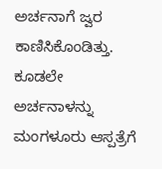ಅರ್ಚನಾಗೆ ಜ್ವರ ಕಾಣಿಸಿಕೊಂಡಿತ್ತು. ಕೂಡಲೇ ಅರ್ಚನಾಳನ್ನು ಮಂಗಳೂರು ಆಸ್ಪತ್ರೆಗೆ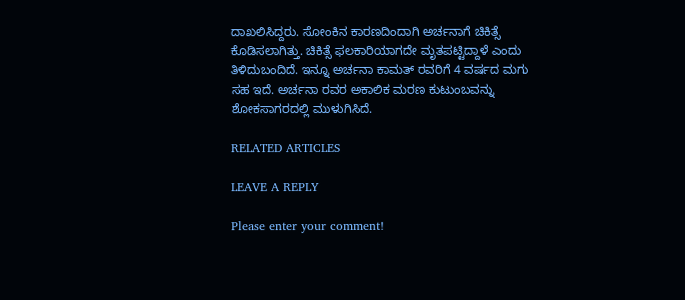ದಾಖಲಿಸಿದ್ದರು. ಸೋಂಕಿನ ಕಾರಣದಿಂದಾಗಿ ಅರ್ಚನಾಗೆ ಚಿಕಿತ್ಸೆ ಕೊಡಿಸಲಾಗಿತ್ತು. ಚಿಕಿತ್ಸೆ ಫಲಕಾರಿಯಾಗದೇ ಮೃತಪಟ್ಟಿದ್ದಾಳೆ ಎಂದು ತಿಳಿದುಬಂದಿದೆ. ಇನ್ನೂ ಅರ್ಚನಾ ಕಾಮತ್ ರವರಿಗೆ 4 ವರ್ಷದ ಮಗು ಸಹ ಇದೆ. ಅರ್ಚನಾ ರವರ ಅಕಾಲಿಕ ಮರಣ ಕುಟುಂಬವನ್ನು ಶೋಕಸಾಗರದಲ್ಲಿ ಮುಳುಗಿಸಿದೆ.

RELATED ARTICLES

LEAVE A REPLY

Please enter your comment!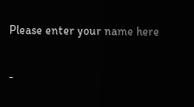Please enter your name here

-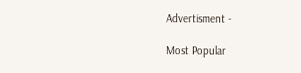Advertisment -

Most Popular